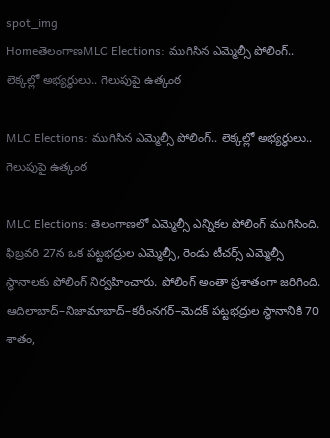spot_img
HomeతెలంగాణMLC Elections: ముగిసిన ఎమ్మెల్సీ పోలింగ్‌.. లెక్కల్లో అభ్యర్థులు.. గెలుపుపై ఉత్కంఠ

MLC Elections: ముగిసిన ఎమ్మెల్సీ పోలింగ్‌.. లెక్కల్లో అభ్యర్థులు.. గెలుపుపై ఉత్కంఠ

MLC Elections: తెలంగాణలో ఎమ్మెల్సీ ఎన్నికల పోలింగ్‌ ముగిసింది. ఫిబ్రవరి 27న ఒక పట్టభద్రుల ఎమ్మెల్సీ, రెండు టీచర్స్‌ ఎమ్మెల్సీ స్థానాలకు పోలింగ్‌ నిర్వహించారు. పోలింగ్‌ అంతా ప్రశాతంగా జరిగింది. ఆదిలాబాద్‌–నిజామాబాద్‌–కరీంనగర్‌–మెదక్‌ పట్టభద్రుల స్థానానికి 70 శాతం,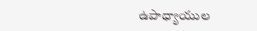ఉపాధ్యాయుల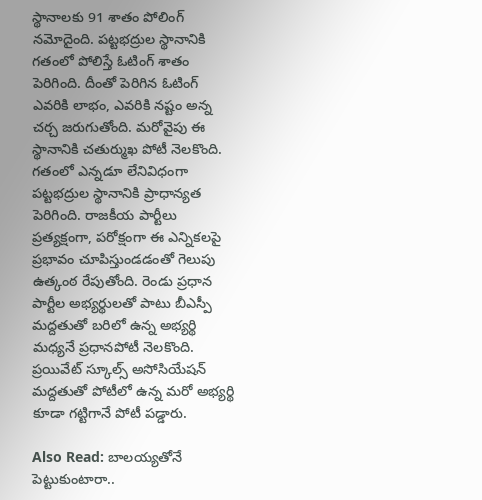స్థానాలకు 91 శాతం పోలింగ్‌ నమోదైంది. పట్టభద్రుల స్థానానికి గతంలో పోలిస్తే ఓటింగ్‌ శాతం పెరిగింది. దీంతో పెరిగిన ఓటింగ్‌ ఎవరికి లాభం, ఎవరికి నష్టం అన్న చర్చ జరుగుతోంది. మరోవైపు ఈ స్థానానికి చతుర్ముఖ పోటీ నెలకొంది. గతంలో ఎన్నడూ లేనివిధంగా పట్టభద్రుల స్థానానికి ప్రాధాన్యత పెరిగింది. రాజకీయ పార్టీలు ప్రత్యక్షంగా, పరోక్షంగా ఈ ఎన్నికలపై ప్రభావం చూపిస్తుండడంతో గెలుపు ఉత్కంఠ రేపుతోంది. రెండు ప్రధాన పార్టీల అభ్యర్థులతో పాటు బీఎస్పీ మద్దతుతో బరిలో ఉన్న అభ్యర్థి మధ్యనే ప్రధానపోటీ నెలకొంది. ప్రయివేట్‌ స్కూల్స్‌ అసోసియేషన్‌ మద్దతుతో పోటీలో ఉన్న మరో అభ్యర్థి కూడా గట్టిగానే పోటీ పడ్డారు.

Also Read: బాలయ్యతోనే పెట్టుకుంటారా..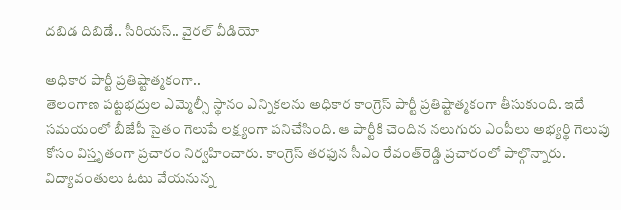దబిడ దిబిడే.. సీరియస్.. వైరల్ వీడియో

అధికార పార్టీ ప్రతిష్టాత్మకంగా..
తెలంగాణ పట్టభద్రుల ఎమ్మెల్సీ స్థానం ఎన్నికలను అధికార కాంగ్రెస్‌ పార్టీ ప్రతిష్టాత్మకంగా తీసుకుంది. ఇదే సమయంలో బీజేపీ సైతం గెలుపే లక్ష్యంగా పనిచేసింది. ఆ పార్టీకి చెందిన నలుగురు ఎంపీలు అభ్యర్థి గెలుపు కోసం విస్తృతంగా ప్రచారం నిర్వహించారు. కాంగ్రెస్‌ తరఫున సీఎం రేవంత్‌రెడ్డి ప్రచారంలో పాల్గొన్నారు. విద్యావంతులు ఓటు వేయనున్న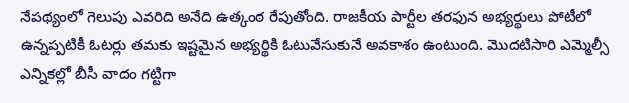నేపథ్యంలో గెలుపు ఎవరిది అనేది ఉత్కంఠ రేపుతోంది. రాజకీయ పార్టీల తరఫున అభ్యర్థులు పోటీలో ఉన్నప్పటికీ ఓటర్లు తమకు ఇష్టమైన అభ్యర్థికి ఓటువేసుకునే అవకాశం ఉంటుంది. మొదటిసారి ఎమ్మెల్సీ ఎన్నికల్లో బీసీ వాదం గట్టిగా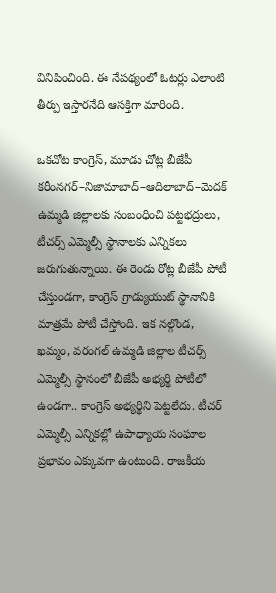వినిపించింది. ఈ నేపథ్యంలో ఓటర్లు ఎలాంటి తీర్పు ఇస్తారనేది ఆసక్తిగా మారింది.

ఒకచోట కాంగ్రెస్, మూడు చోట్ల బీజేపీ
కరీంనగర్‌–నిజామాబాద్‌–ఆదిలాబాద్‌–మెదక్‌ ఉమ్మడి జిల్లాలకు సంబంధించి పట్టభద్రులు, టీచర్స్‌ ఎమ్మెల్సీ స్థానాలకు ఎన్నికలు జరుగుతున్నాయి. ఈ రెండు రోట్ల బీజేపీ పోటీ చేస్తుండగా, కాంగ్రెస్‌ గ్రాడ్యుయుట్‌ స్థానానికి మాత్రమే పోటీ చేస్తోంది. ఇక నల్గొండ, ఖమ్మం, వరంగల్‌ ఉమ్మడి జిల్లాల టీచర్స్‌ ఎమ్మెల్సీ స్థానంలో బీజేపీ అభ్యర్థి పోటీలో ఉండగా.. కాంగ్రెస్‌ అభ్యర్థిని పెట్టలేదు. టీచర్‌ ఎమ్మెల్సీ ఎన్నికల్లో ఉపాధ్యాయ సంఘాల ప్రభావం ఎక్కువగా ఉంటుంది. రాజకీయ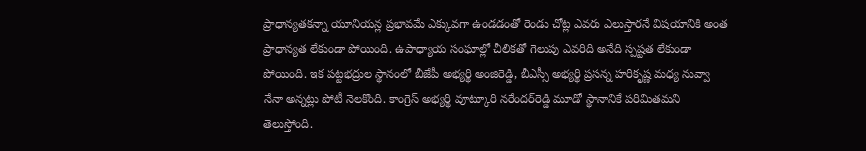ప్రాధాన్యతకన్నా యూనియన్ల ప్రభావమే ఎక్కువగా ఉండడంతో రెండు చోట్ల ఎవరు ఎలుస్తారనే విషయానికి అంత ప్రాధాన్యత లేకుండా పోయింది. ఉపాధ్యాయ సంఘాల్లో చీలికతో గెలుపు ఎవరిది అనేది స్పష్టత లేకుండా పోయింది. ఇక పట్టభద్రుల స్థానంలో బీజేపీ అభ్యర్థి అంజిరెడ్డి, బీఎస్సీ అభ్యర్థి ప్రసన్న హరికృష్ణ మధ్య నువ్వా నేనా అన్నట్లు పోటీ నెలకొంది. కాంగ్రెస్‌ అభ్యర్థి వూట్కూరి నరేందర్‌రెడ్డి మూడో స్థానానికే పరిమితమని తెలుస్తోంది.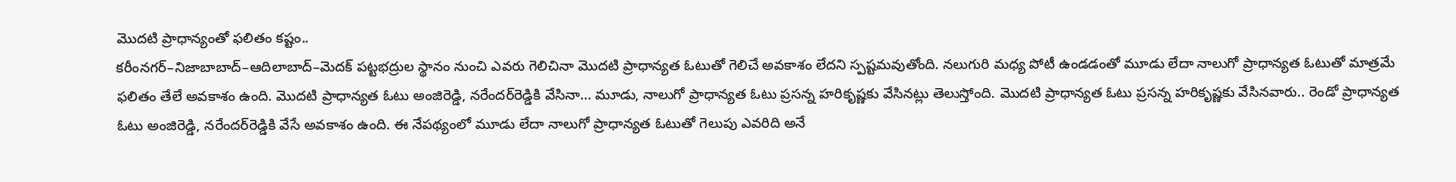మొదటి ప్రాధాన్యంతో ఫలితం కష్టం..
కరీంనగర్‌–నిజాబాబాద్‌–ఆదిలాబాద్‌–మెదక్‌ పట్టభద్రుల స్థానం నుంచి ఎవరు గెలిచినా మొదటి ప్రాధాన్యత ఓటుతో గెలిచే అవకాశం లేదని స్పష్టమవుతోంది. నలుగురి మధ్య పోటీ ఉండడంతో మూడు లేదా నాలుగో ప్రాధాన్యత ఓటుతో మాత్రమే ఫలితం తేలే అవకాశం ఉంది. మొదటి ప్రాధాన్యత ఓటు అంజిరెడ్డి, నరేందర్‌రెడ్డికి వేసినా… మూడు, నాలుగో ప్రాధాన్యత ఓటు ప్రసన్న హరికృష్ణకు వేసినట్లు తెలుస్తోంది. మొదటి ప్రాధాన్యత ఓటు ప్రసన్న హరికృష్ణకు వేసినవారు.. రెండో ప్రాధాన్యత ఓటు అంజిరెడ్డి, నరేందర్‌రెడ్డికి వేసే అవకాశం ఉంది. ఈ నేపథ్యంలో మూడు లేదా నాలుగో ప్రాధాన్యత ఓటుతో గెలుపు ఎవరిది అనే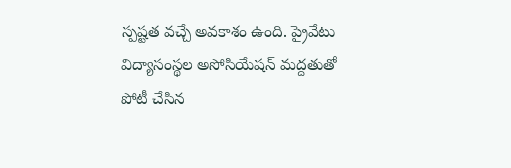స్పష్టత వచ్చే అవకాశం ఉంది. ప్రైవేటు విద్యాసంస్థల అసోసియేషన్‌ మద్దతుతో పోటీ చేసిన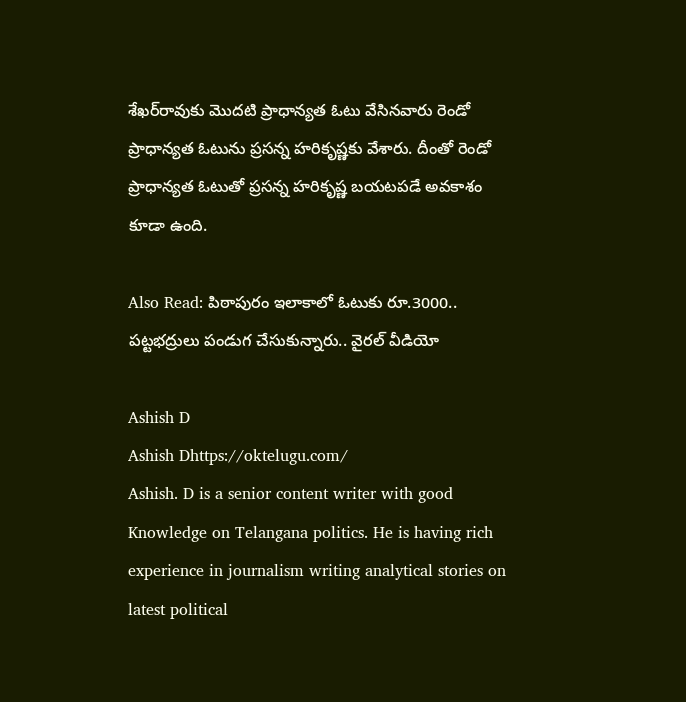శేఖర్‌రావుకు మొదటి ప్రాధాన్యత ఓటు వేసినవారు రెండో ప్రాధాన్యత ఓటును ప్రసన్న హరికృష్ణకు వేశారు. దీంతో రెండో ప్రాధాన్యత ఓటుతో ప్రసన్న హరికృష్ణ బయటపడే అవకాశం కూడా ఉంది.

Also Read: పిఠాపురం ఇలాకాలో ఓటుకు రూ.3000.. పట్టభద్రులు పండుగ చేసుకున్నారు.. వైరల్ వీడియో

Ashish D
Ashish Dhttps://oktelugu.com/
Ashish. D is a senior content writer with good Knowledge on Telangana politics. He is having rich experience in journalism writing analytical stories on latest political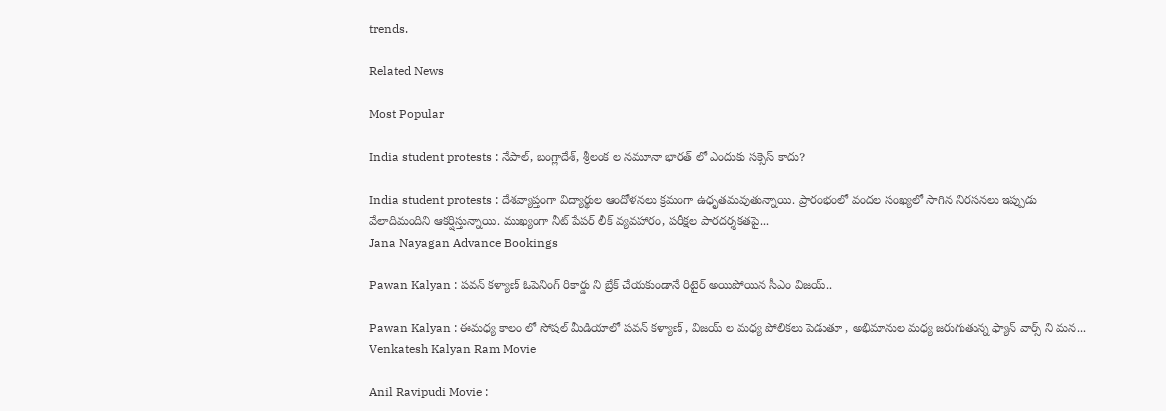trends.

Related News

Most Popular

India student protests : నేపాల్, బంగ్లాదేశ్, శ్రీలంక ల నమూనా భారత్ లో ఎందుకు సక్సెస్ కాదు?

India student protests : దేశవ్యాప్తంగా విద్యార్థుల ఆందోళనలు క్రమంగా ఉధృతమవుతున్నాయి. ప్రారంభంలో వందల సంఖ్యలో సాగిన నిరసనలు ఇప్పుడు వేలాదిమందిని ఆకర్షిస్తున్నాయి. ముఖ్యంగా నీట్ పేపర్ లీక్ వ్యవహారం, పరీక్షల పారదర్శకతపై...
Jana Nayagan Advance Bookings

Pawan Kalyan : పవన్ కళ్యాణ్ ఓపెనింగ్ రికార్డు ని బ్రేక్ చేయకుండానే రిటైర్ అయిపోయిన సీఎం విజయ్..

Pawan Kalyan : ఈమధ్య కాలం లో సోషల్ మీడియాలో పవన్ కళ్యాణ్ , విజయ్ ల మధ్య పోలికలు పెడుతూ , అభిమానుల మధ్య జరుగుతున్న ఫ్యాన్ వార్స్ ని మన...
Venkatesh Kalyan Ram Movie

Anil Ravipudi Movie :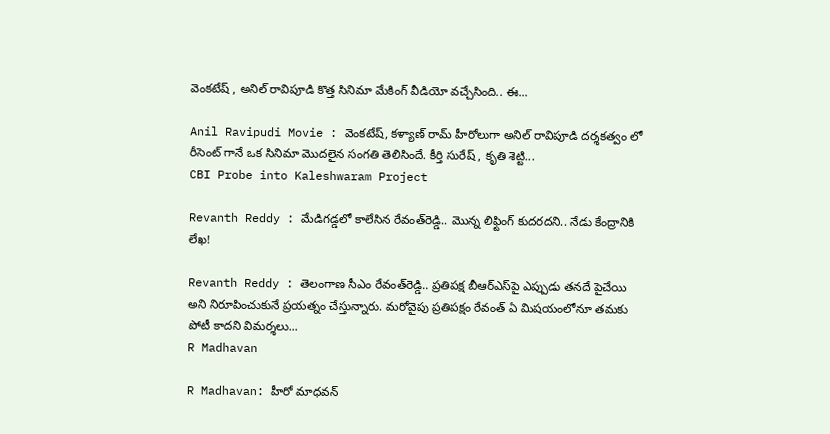వెంకటేష్ , అనిల్ రావిపూడి కొత్త సినిమా మేకింగ్ వీడియో వచ్చేసింది.. ఈ...

Anil Ravipudi Movie : వెంకటేష్, కళ్యాణ్ రామ్ హీరోలుగా అనిల్ రావిపూడి దర్శకత్వం లో రీసెంట్ గానే ఒక సినిమా మొదలైన సంగతి తెలిసిందే. కీర్తి సురేష్ , కృతి శెట్టి...
CBI Probe into Kaleshwaram Project

Revanth Reddy : మేడిగడ్డలో కాలేసిన రేవంత్‌రెడ్డి.. మొన్న లిఫ్టింగ్‌ కుదరదని.. నేడు కేంద్రానికి లేఖ!

Revanth Reddy : తెలంగాణ సీఎం రేవంత్‌రెడ్డి.. ప్రతిపక్ష బీఆర్‌ఎస్‌పై ఎప్పుడు తనదే పైచేయి అని నిరూపించుకునే ప్రయత్నం చేస్తున్నారు. మరోవైపు ప్రతిపక్షం రేవంత్‌ ఏ మిషయంలోనూ తమకు పోటీ కాదని విమర్శలు...
R Madhavan

R Madhavan: హీరో మాధవన్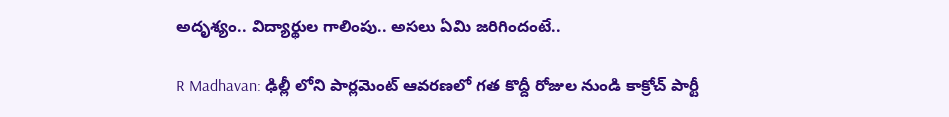అదృశ్యం.. విద్యార్థుల గాలింపు.. అసలు ఏమి జరిగిందంటే..

R Madhavan: ఢిల్లీ లోని పార్లమెంట్ ఆవరణలో గత కొద్దీ రోజుల నుండి కాక్రోచ్ పార్టీ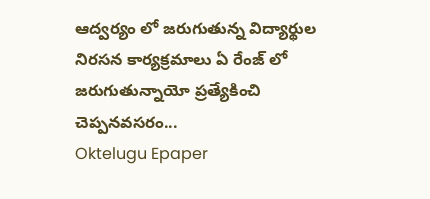ఆద్వర్యం లో జరుగుతున్న విద్యార్థుల నిరసన కార్యక్రమాలు ఏ రేంజ్ లో జరుగుతున్నాయో ప్రత్యేకించి చెప్పనవసరం...
Oktelugu Epaper